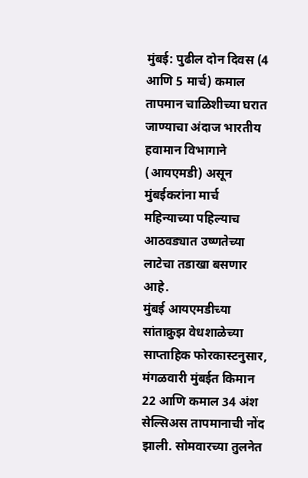मुंबई: पुढील दोन दिवस (4 आणि 5 मार्च) कमाल तापमान चाळिशीच्या घरात जाण्याचा अंदाज भारतीय हवामान विभागाने (आयएमडी) असून मुंबईकरांना मार्च महिन्याच्या पहिल्याच आठवड्यात उष्णतेच्या लाटेचा तडाखा बसणार आहे.
मुंबई आयएमडीच्या सांताक्रुझ वेधशाळेच्या साप्ताहिक फोरकास्टनुसार, मंगळवारी मुंबईत किमान 22 आणि कमाल 34 अंश सेल्सिअस तापमानाची नोंद झाली. सोमवारच्या तुलनेत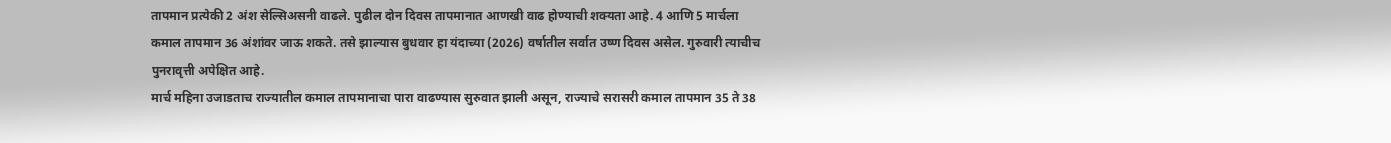तापमान प्रत्येकी 2 अंश सेल्सिअसनी वाढले. पुढील दोन दिवस तापमानात आणखी वाढ होण्याची शक्यता आहे. 4 आणि 5 मार्चला कमाल तापमान 36 अंशांवर जाऊ शकते. तसे झाल्यास बुधवार हा यंदाच्या (2026) वर्षातील सर्वात उष्ण दिवस असेल. गुरुवारी त्याचीच पुनरावृत्ती अपेक्षित आहे.
मार्च महिना उजाडताच राज्यातील कमाल तापमानाचा पारा वाढण्यास सुरुवात झाली असून, राज्याचे सरासरी कमाल तापमान 35 ते 38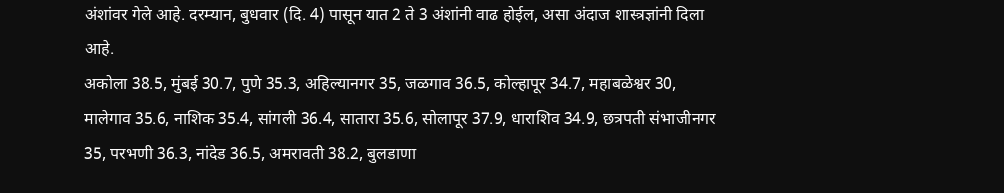अंशांवर गेले आहे. दरम्यान, बुधवार (दि. 4) पासून यात 2 ते 3 अंशांनी वाढ होईल, असा अंदाज शास्त्रज्ञांनी दिला आहे.
अकोला 38.5, मुंबई 30.7, पुणे 35.3, अहिल्यानगर 35, जळगाव 36.5, कोल्हापूर 34.7, महाबळेश्वर 30, मालेगाव 35.6, नाशिक 35.4, सांगली 36.4, सातारा 35.6, सोलापूर 37.9, धाराशिव 34.9, छत्रपती संभाजीनगर 35, परभणी 36.3, नांदेड 36.5, अमरावती 38.2, बुलडाणा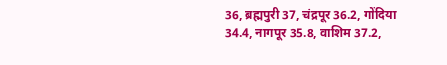36, ब्रह्मपुरी 37, चंद्रपूर 36.2, गोंदिया 34.4, नागपूर 35.8, वाशिम 37.2,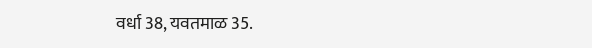वर्धा 38, यवतमाळ 35.